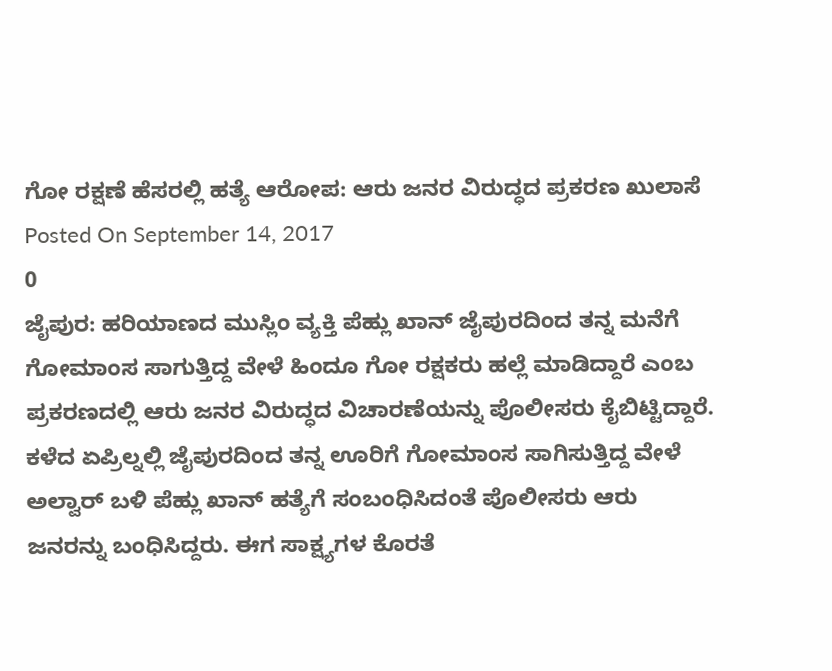ಗೋ ರಕ್ಷಣೆ ಹೆಸರಲ್ಲಿ ಹತ್ಯೆ ಆರೋಪ: ಆರು ಜನರ ವಿರುದ್ಧದ ಪ್ರಕರಣ ಖುಲಾಸೆ
Posted On September 14, 2017
0
ಜೈಪುರ: ಹರಿಯಾಣದ ಮುಸ್ಲಿಂ ವ್ಯಕ್ತಿ ಪೆಹ್ಲು ಖಾನ್ ಜೈಪುರದಿಂದ ತನ್ನ ಮನೆಗೆ ಗೋಮಾಂಸ ಸಾಗುತ್ತಿದ್ದ ವೇಳೆ ಹಿಂದೂ ಗೋ ರಕ್ಷಕರು ಹಲ್ಲೆ ಮಾಡಿದ್ದಾರೆ ಎಂಬ ಪ್ರಕರಣದಲ್ಲಿ ಆರು ಜನರ ವಿರುದ್ಧದ ವಿಚಾರಣೆಯನ್ನು ಪೊಲೀಸರು ಕೈಬಿಟ್ಟಿದ್ದಾರೆ.
ಕಳೆದ ಏಪ್ರಿಲ್ನಲ್ಲಿ ಜೈಪುರದಿಂದ ತನ್ನ ಊರಿಗೆ ಗೋಮಾಂಸ ಸಾಗಿಸುತ್ತಿದ್ದ ವೇಳೆ ಅಲ್ವಾರ್ ಬಳಿ ಪೆಹ್ಲು ಖಾನ್ ಹತ್ಯೆಗೆ ಸಂಬಂಧಿಸಿದಂತೆ ಪೊಲೀಸರು ಆರು ಜನರನ್ನು ಬಂಧಿಸಿದ್ದರು. ಈಗ ಸಾಕ್ಷ್ಯಗಳ ಕೊರತೆ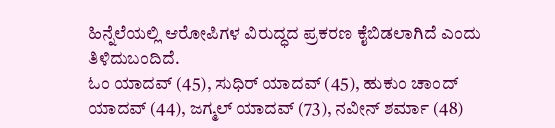ಹಿನ್ನೆಲೆಯಲ್ಲಿ ಆರೋಪಿಗಳ ವಿರುದ್ಧದ ಪ್ರಕರಣ ಕೈಬಿಡಲಾಗಿದೆ ಎಂದು ತಿಳಿದುಬಂದಿದೆ.
ಓಂ ಯಾದವ್ (45), ಸುಧಿರ್ ಯಾದವ್ (45), ಹುಕುಂ ಚಾಂದ್ ಯಾದವ್ (44), ಜಗ್ಮಲ್ ಯಾದವ್ (73), ನವೀನ್ ಶರ್ಮಾ (48)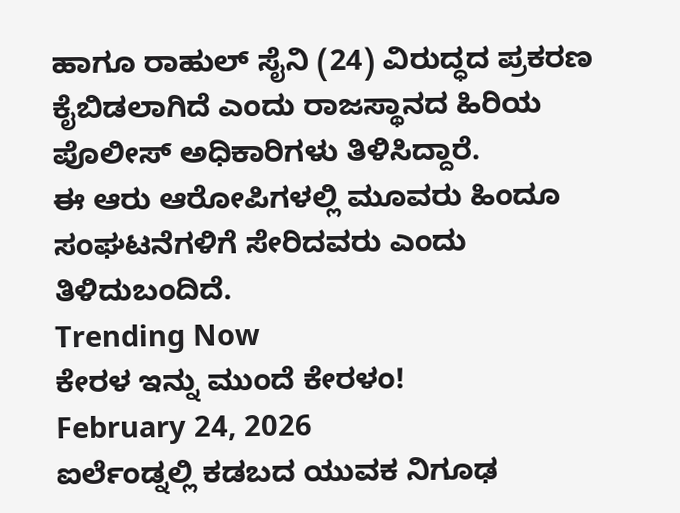ಹಾಗೂ ರಾಹುಲ್ ಸೈನಿ (24) ವಿರುದ್ಧದ ಪ್ರಕರಣ ಕೈಬಿಡಲಾಗಿದೆ ಎಂದು ರಾಜಸ್ಥಾನದ ಹಿರಿಯ ಪೊಲೀಸ್ ಅಧಿಕಾರಿಗಳು ತಿಳಿಸಿದ್ದಾರೆ.
ಈ ಆರು ಆರೋಪಿಗಳಲ್ಲಿ ಮೂವರು ಹಿಂದೂ ಸಂಘಟನೆಗಳಿಗೆ ಸೇರಿದವರು ಎಂದು ತಿಳಿದುಬಂದಿದೆ.
Trending Now
ಕೇರಳ ಇನ್ನು ಮುಂದೆ ಕೇರಳಂ!
February 24, 2026
ಐರ್ಲೆಂಡ್ನಲ್ಲಿ ಕಡಬದ ಯುವಕ ನಿಗೂಢ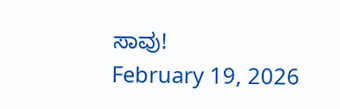ಸಾವು!
February 19, 2026